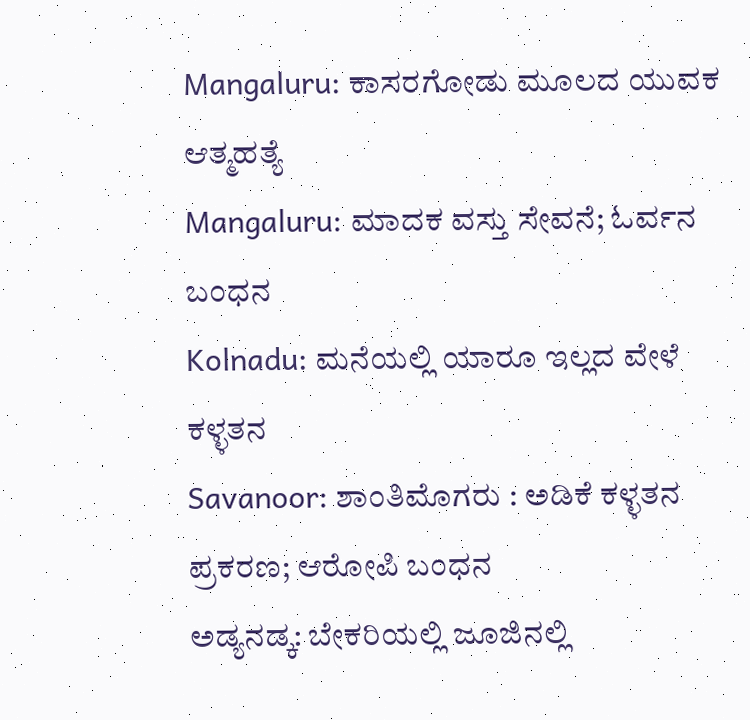Mangaluru: ಕಾಸರಗೋಡು ಮೂಲದ ಯುವಕ ಆತ್ಮಹತ್ಯೆ
Mangaluru: ಮಾದಕ ವಸ್ತು ಸೇವನೆ; ಓರ್ವನ ಬಂಧನ
Kolnadu: ಮನೆಯಲ್ಲಿ ಯಾರೂ ಇಲ್ಲದ ವೇಳೆ ಕಳ್ಳತನ
Savanoor: ಶಾಂತಿಮೊಗರು : ಅಡಿಕೆ ಕಳ್ಳತನ ಪ್ರಕರಣ; ಆರೋಪಿ ಬಂಧನ
ಅಡ್ಯನಡ್ಕ: ಬೇಕರಿಯಲ್ಲಿ ಜೂಜಿನಲ್ಲಿ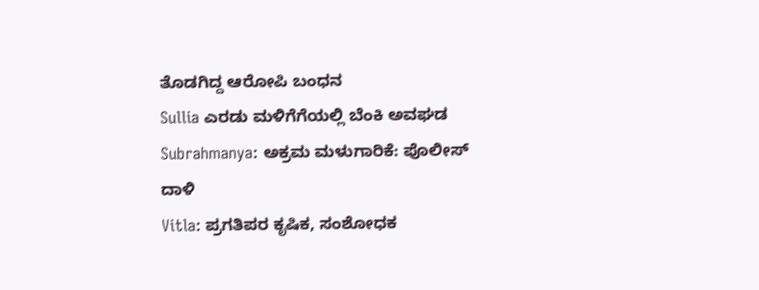ತೊಡಗಿದ್ದ ಆರೋಪಿ ಬಂಧನ
Sullia ಎರಡು ಮಳಿಗೆಗೆಯಲ್ಲಿ ಬೆಂಕಿ ಅವಘಡ
Subrahmanya: ಅಕ್ರಮ ಮಳುಗಾರಿಕೆ: ಪೊಲೀಸ್ ದಾಳಿ
Vitla: ಪ್ರಗತಿಪರ ಕೃಷಿಕ, ಸಂಶೋಧಕ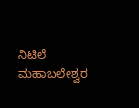ನಿಟಿಲೆ ಮಹಾಬಲೇಶ್ವರ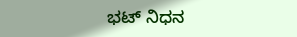ಭಟ್ ನಿಧನ